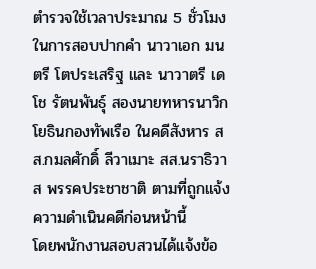ตำรวจใช้เวลาประมาณ 5 ชั่วโมงในการสอบปากคำ นาวาเอก มนตรี โตประเสริฐ และ นาวาตรี เดโช รัตนพันธุ์ สองนายทหารนาวิกโยธินกองทัพเรือ ในคดีสังหาร สส.กมลศักดิ์ ลีวาเมาะ สส.นราธิวาส พรรคประชาชาติ ตามที่ถูกแจ้งความดำเนินคดีก่อนหน้านี้
โดยพนักงานสอบสวนได้แจ้งข้อ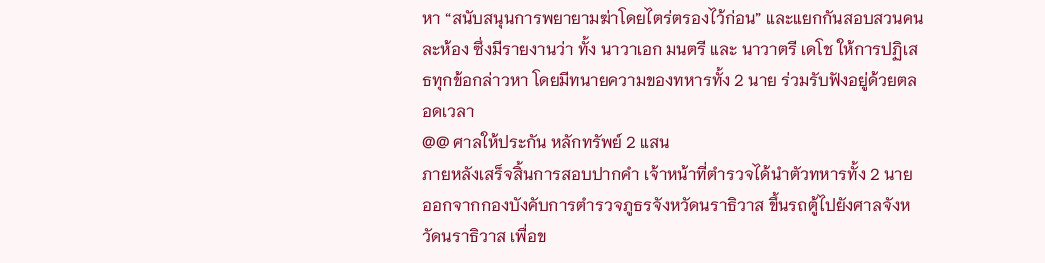หา “สนับสนุนการพยายามฆ่าโดยไตร่ตรองไว้ก่อน” และแยกกันสอบสวนคนละห้อง ซึ่งมีรายงานว่า ทั้ง นาวาเอก มนตรี และ นาวาตรี เดโช ให้การปฏิเสธทุกข้อกล่าวหา โดยมีทนายความของทหารทั้ง 2 นาย ร่วมรับฟังอยู่ด้วยตลอดเวลา
@@ ศาลให้ประกัน หลักทรัพย์ 2 แสน
ภายหลังเสร็จสิ้นการสอบปากคำ เจ้าหน้าที่ตำรวจได้นำตัวทหารทั้ง 2 นาย ออกจากกองบังคับการตำรวจภูธรจังหวัดนราธิวาส ขึ้นรถตู้ไปยังศาลจังหวัดนราธิวาส เพื่อข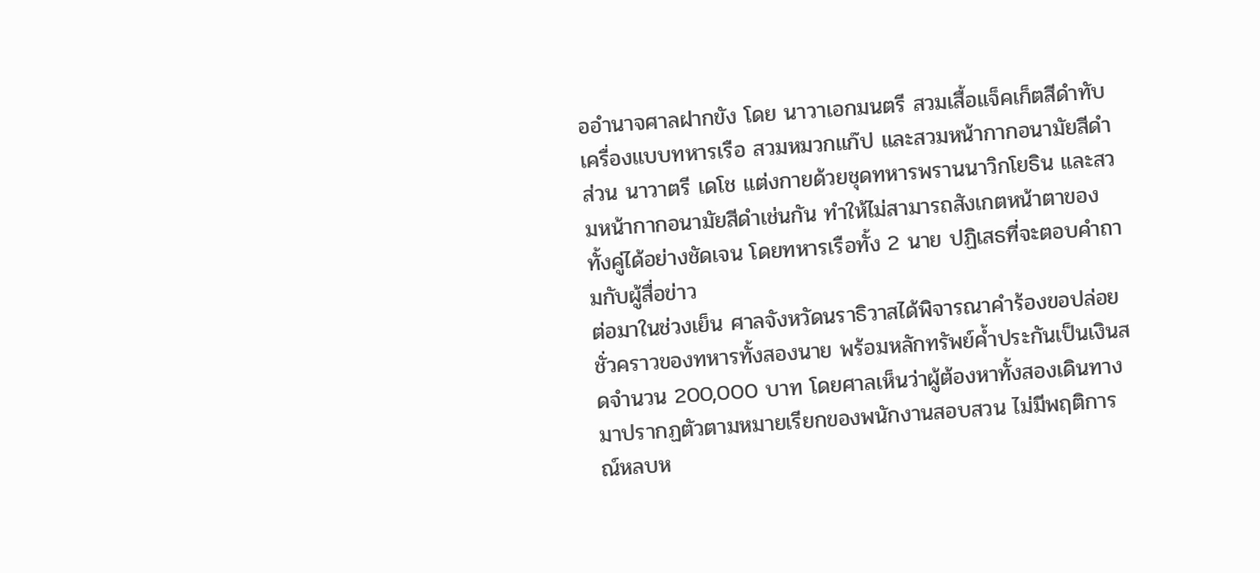ออำนาจศาลฝากขัง โดย นาวาเอกมนตรี สวมเสื้อแจ็คเก็ตสีดำทับเครื่องแบบทหารเรือ สวมหมวกแก๊ป และสวมหน้ากากอนามัยสีดำ ส่วน นาวาตรี เดโช แต่งกายด้วยชุดทหารพรานนาวิกโยธิน และสวมหน้ากากอนามัยสีดำเช่นกัน ทำให้ไม่สามารถสังเกตหน้าตาของทั้งคู่ได้อย่างชัดเจน โดยทหารเรือทั้ง 2 นาย ปฏิเสธที่จะตอบคำถามกับผู้สื่อข่าว
ต่อมาในช่วงเย็น ศาลจังหวัดนราธิวาสได้พิจารณาคำร้องขอปล่อยชั่วคราวของทหารทั้งสองนาย พร้อมหลักทรัพย์ค้ำประกันเป็นเงินสดจำนวน 200,000 บาท โดยศาลเห็นว่าผู้ต้องหาทั้งสองเดินทางมาปรากฏตัวตามหมายเรียกของพนักงานสอบสวน ไม่มีพฤติการณ์หลบห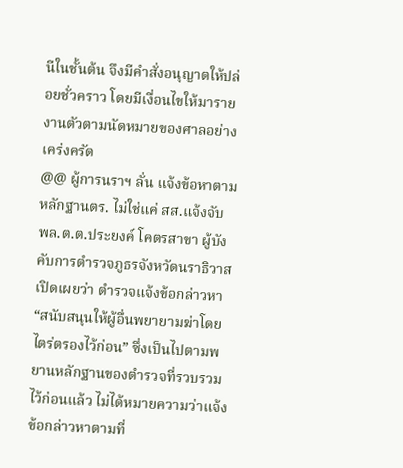นีในชั้นต้น จึงมีคำสั่งอนุญาตให้ปล่อยชั่วคราว โดยมีเงื่อนไขให้มารายงานตัวตามนัดหมายของศาลอย่างเคร่งครัด
@@ ผู้การนราฯ ลั่น แจ้งข้อหาตามหลักฐานตร. ไม่ใช่แค่ สส.แจ้งจับ
พล.ต.ต.ประยงค์ โคตรสาขา ผู้บังคับการตำรวจภูธรจังหวัดนราธิวาส เปิดเผยว่า ตำรวจแจ้งข้อกล่าวหา “สนับสนุนให้ผู้อื่นพยายามฆ่าโดยไตร่ตรองไว้ก่อน” ซึ่งเป็นไปตามพยานหลักฐานของตำรวจที่รวบรวมไว้ก่อนแล้ว ไม่ได้หมายความว่าแจ้งข้อกล่าวหาตามที่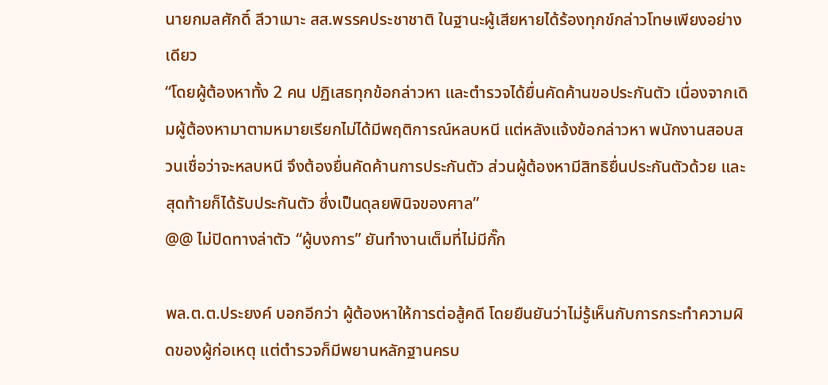นายกมลศักดิ์ ลีวาเมาะ สส.พรรคประชาชาติ ในฐานะผู้เสียหายได้ร้องทุกข์กล่าวโทษเพียงอย่างเดียว
“โดยผู้ต้องหาทั้ง 2 คน ปฏิเสธทุกข้อกล่าวหา และตำรวจได้ยื่นคัดค้านขอประกันตัว เนื่องจากเดิมผู้ต้องหามาตามหมายเรียกไม่ได้มีพฤติการณ์หลบหนี แต่หลังแจ้งข้อกล่าวหา พนักงานสอบสวนเชื่อว่าจะหลบหนี จึงต้องยื่นคัดค้านการประกันตัว ส่วนผู้ต้องหามีสิทธิยื่นประกันตัวด้วย และสุดท้ายก็ได้รับประกันตัว ซึ่งเป็นดุลยพินิจของศาล”
@@ ไม่ปิดทางล่าตัว “ผู้บงการ” ยันทำงานเต็มที่ไม่มีกั๊ก

พล.ต.ต.ประยงค์ บอกอีกว่า ผู้ต้องหาให้การต่อสู้คดี โดยยืนยันว่าไม่รู้เห็นกับการกระทำความผิดของผู้ก่อเหตุ แต่ตำรวจก็มีพยานหลักฐานครบ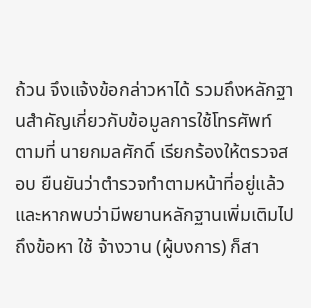ถ้วน จึงแจ้งข้อกล่าวหาได้ รวมถึงหลักฐานสำคัญเกี่ยวกับข้อมูลการใช้โทรศัพท์ ตามที่ นายกมลศักดิ์ เรียกร้องให้ตรวจสอบ ยืนยันว่าตำรวจทำตามหน้าที่อยู่แล้ว และหากพบว่ามีพยานหลักฐานเพิ่มเติมไปถึงข้อหา ใช้ จ้างวาน (ผู้บงการ) ก็สา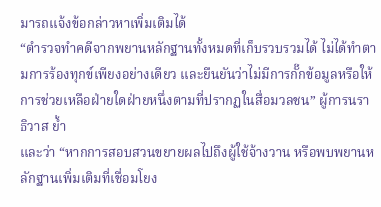มารถแจ้งข้อกล่าวหาเพิ่มเติมได้
“ตำรวจทำคดีจากพยานหลักฐานทั้งหมดที่เก็บรวบรวมได้ ไม่ได้ทำตามการร้องทุกข์เพียงอย่างเดียว และยืนยันว่าไม่มีการกั๊กข้อมูลหรือให้การช่วยเหลือฝ่ายใดฝ่ายหนึ่งตามที่ปรากฏในสื่อมวลชน” ผู้การนราธิวาส ย้ำ
และว่า “หากการสอบสวนขยายผลไปถึงผู้ใช้จ้างวาน หรือพบพยานหลักฐานเพิ่มเติมที่เชื่อมโยง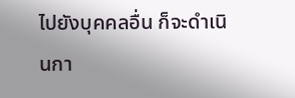ไปยังบุคคลอื่น ก็จะดำเนินกา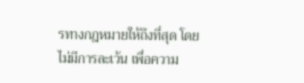รทางกฎหมายให้ถึงที่สุด โดยไม่มีการละเว้น เพื่อความ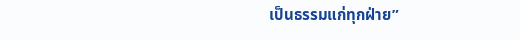เป็นธรรมแก่ทุกฝ่าย”